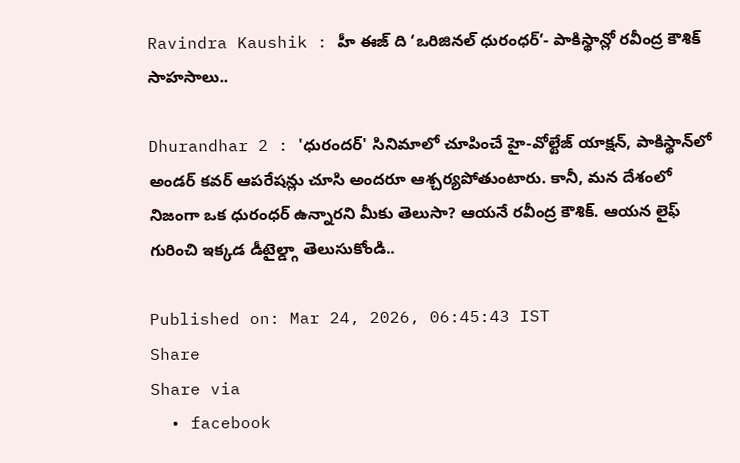Ravindra Kaushik : హీ ఈజ్ ది ‘ఒరిజినల్ ధురంధర్’- పాకిస్థాన్లో రవీంద్ర కౌశిక్ సాహసాలు..

Dhurandhar 2 : 'ధురందర్' సినిమాలో చూపించే హై-వోల్టేజ్ యాక్షన్, పాకిస్థాన్‌లో అండర్ కవర్ ఆపరేషన్లు చూసి అందరూ ఆశ్చర్యపోతుంటారు. కానీ, మన దేశంలో నిజంగా ఒక ధురంధర్ ఉన్నారని మీకు తెలుసా? ఆయనే రవీంద్ర కౌశిక్. ఆయన లైఫ్ గురించి ఇక్కడ డీటైల్డ్గా తెలుసుకోండి..

Published on: Mar 24, 2026, 06:45:43 IST
Share
Share via
  • facebook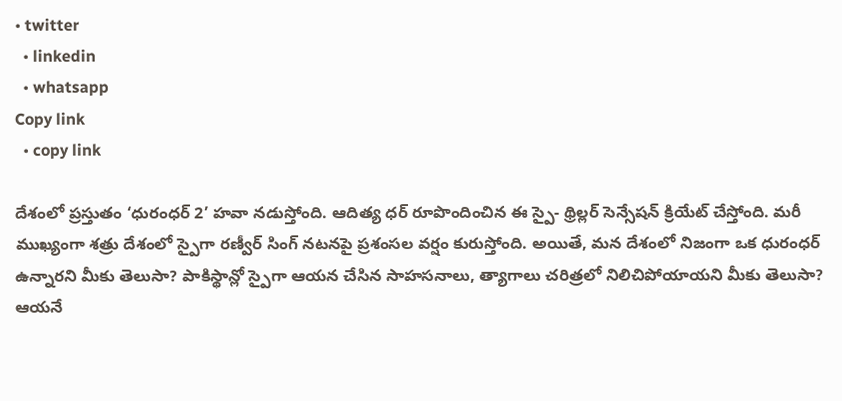• twitter
  • linkedin
  • whatsapp
Copy link
  • copy link

దేశంలో ప్రస్తుతం ‘ధురంధర్ 2’ హవా నడుస్తోంది. ఆదిత్య ధర్ రూపొందించిన ఈ స్పై- థ్రిల్లర్ సెన్సేషన్ క్రియేట్ చేస్తోంది. మరీ ముఖ్యంగా శత్రు దేశంలో స్పైగా రణ్వీర్ సింగ్ నటనపై ప్రశంసల వర్షం కురుస్తోంది. అయితే, మన దేశంలో నిజంగా ఒక ధురంధర్ ఉన్నారని మీకు తెలుసా? పాకిస్థాన్లో స్పైగా ఆయన చేసిన సాహసనాలు, త్యాగాలు చరిత్రలో నిలిచిపోయాయని మీకు తెలుసా? ఆయనే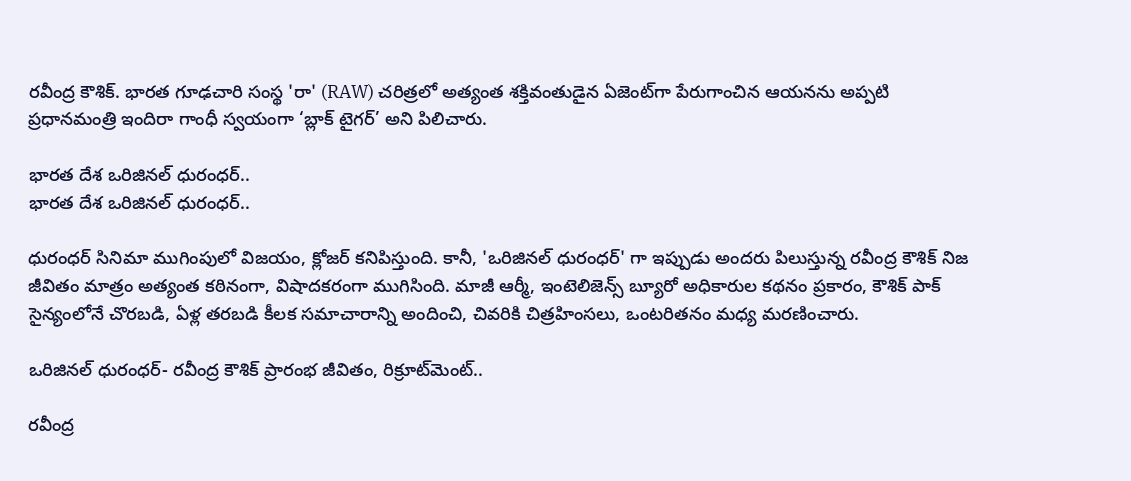రవీంద్ర కౌశిక్. భారత గూఢచారి సంస్థ 'రా' (RAW) చరిత్రలో అత్యంత శక్తివంతుడైన ఏజెంట్‌గా పేరుగాంచిన ఆయనను అప్పటి ప్రధానమంత్రి ఇందిరా గాంధీ స్వయంగా ‘బ్లాక్ టైగర్’ అని పిలిచారు.

భారత దేశ ఒరిజినల్ ధురంధర్..
భారత దేశ ఒరిజినల్ ధురంధర్..

ధురంధర్ సినిమా ముగింపులో విజయం, క్లోజర్ కనిపిస్తుంది. కానీ, 'ఒరిజినల్ ధురంధర్' గా ఇప్పుడు అందరు పిలుస్తున్న రవీంద్ర కౌశిక్ నిజ జీవితం మాత్రం అత్యంత కఠినంగా, విషాదకరంగా ముగిసింది. మాజీ ఆర్మీ, ఇంటెలిజెన్స్ బ్యూరో అధికారుల కథనం ప్రకారం, కౌశిక్ పాక్ సైన్యంలోనే చొరబడి, ఏళ్ల తరబడి కీలక సమాచారాన్ని అందించి, చివరికి చిత్రహింసలు, ఒంటరితనం మధ్య మరణించారు.

ఒరిజినల్ ధురంధర్- రవీంద్ర కౌశిక్ ప్రారంభ జీవితం, రిక్రూట్‌మెంట్..

రవీంద్ర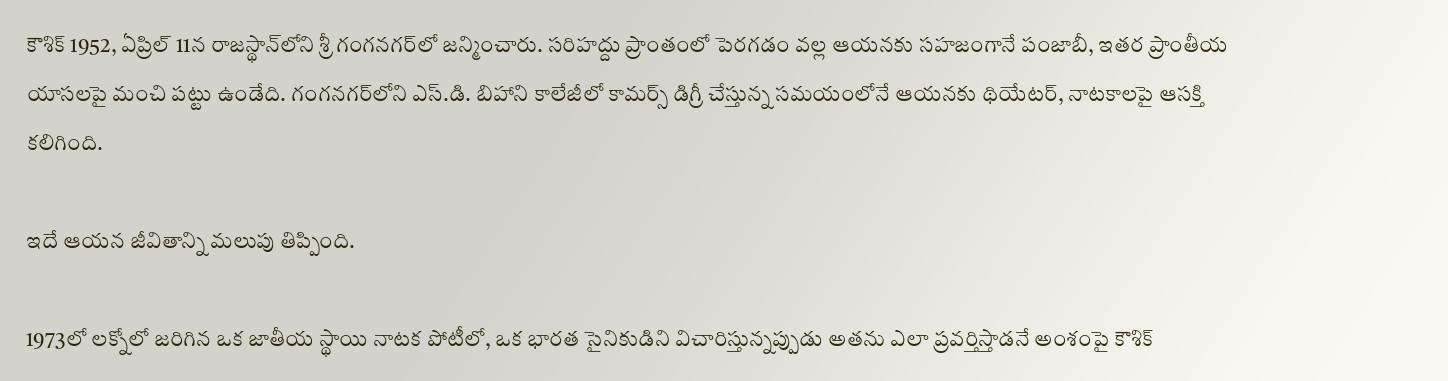కౌశిక్ 1952, ఏప్రిల్ 11న రాజస్థాన్‌లోని శ్రీ గంగనగర్‌లో జన్మించారు. సరిహద్దు ప్రాంతంలో పెరగడం వల్ల ఆయనకు సహజంగానే పంజాబీ, ఇతర ప్రాంతీయ యాసలపై మంచి పట్టు ఉండేది. గంగనగర్‌లోని ఎస్.డి. బిహాని కాలేజీలో కామర్స్ డిగ్రీ చేస్తున్న సమయంలోనే ఆయనకు థియేటర్, నాటకాలపై ఆసక్తి కలిగింది.

ఇదే ఆయన జీవితాన్ని మలుపు తిప్పింది.

1973లో లక్నోలో జరిగిన ఒక జాతీయ స్థాయి నాటక పోటీలో, ఒక భారత సైనికుడిని విచారిస్తున్నప్పుడు అతను ఎలా ప్రవర్తిస్తాడనే అంశంపై కౌశిక్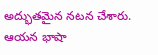అద్భుతమైన నటన చేశారు. ఆయన భాషా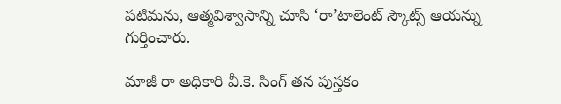పటిమను, ఆత్మవిశ్వాసాన్ని చూసి ‘రా’టాలెంట్ స్కౌట్స్ ఆయన్ను గుర్తించారు.

మాజీ రా అధికారి వీ.కె. సింగ్ తన పుస్తకం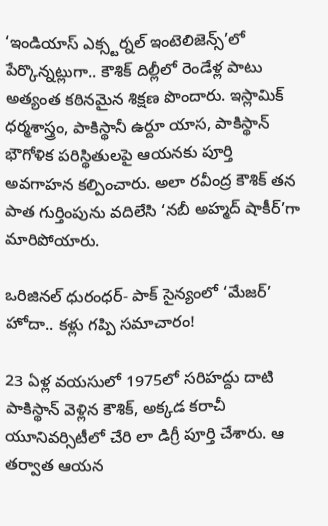‘ఇండియాస్ ఎక్స్టర్నల్ ఇంటెలిజెన్స్’లో పేర్కొన్నట్లుగా.. కౌశిక్ దిల్లీలో రెండేళ్ల పాటు అత్యంత కఠినమైన శిక్షణ పొందారు. ఇస్లామిక్ ధర్మశాస్త్రం, పాకిస్థానీ ఉర్దూ యాస, పాకిస్థాన్ భౌగోళిక పరిస్థితులపై ఆయనకు పూర్తి అవగాహన కల్పించారు. అలా రవీంద్ర కౌశిక్ తన పాత గుర్తింపును వదిలేసి ‘నబీ అహ్మద్ షాకీర్’గా మారిపోయారు.

ఒరిజినల్ ధురంధర్- పాక్ సైన్యంలో ‘మేజర్’ హోదా.. కళ్లు గప్పి సమాచారం!

23 ఏళ్ల వయసులో 1975లో సరిహద్దు దాటి పాకిస్థాన్ వెళ్లిన కౌశిక్, అక్కడ కరాచీ యూనివర్సిటీలో చేరి లా డిగ్రీ పూర్తి చేశారు. ఆ తర్వాత ఆయన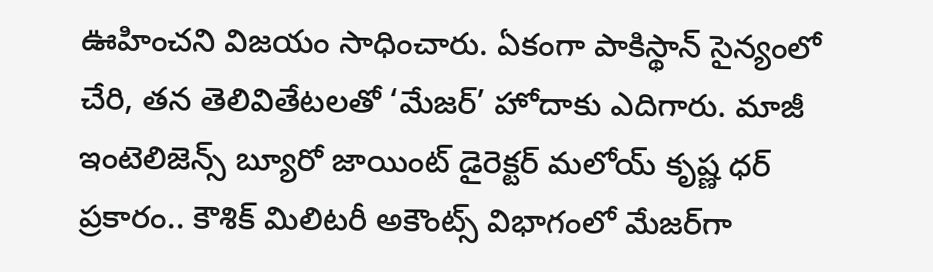ఊహించని విజయం సాధించారు. ఏకంగా పాకిస్థాన్ సైన్యంలో చేరి, తన తెలివితేటలతో ‘మేజర్’ హోదాకు ఎదిగారు. మాజీ ఇంటెలిజెన్స్ బ్యూరో జాయింట్ డైరెక్టర్ మలోయ్ కృష్ణ ధర్ ప్రకారం.. కౌశిక్ మిలిటరీ అకౌంట్స్ విభాగంలో మేజర్‌గా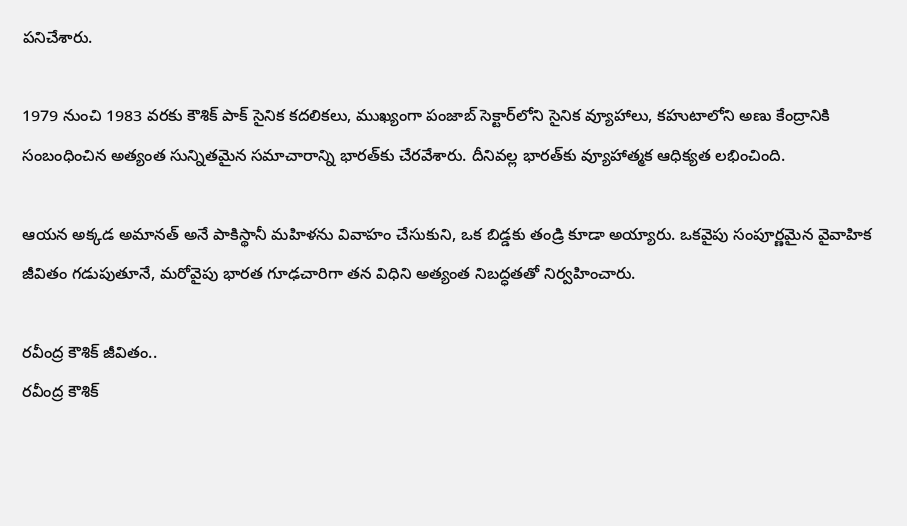పనిచేశారు.

1979 నుంచి 1983 వరకు కౌశిక్ పాక్ సైనిక కదలికలు, ముఖ్యంగా పంజాబ్ సెక్టార్‌లోని సైనిక వ్యూహాలు, కహుటాలోని అణు కేంద్రానికి సంబంధించిన అత్యంత సున్నితమైన సమాచారాన్ని భారత్‌కు చేరవేశారు. దీనివల్ల భారత్‌కు వ్యూహాత్మక ఆధిక్యత లభించింది.

ఆయన అక్కడ అమానత్ అనే పాకిస్థానీ మహిళను వివాహం చేసుకుని, ఒక బిడ్డకు తండ్రి కూడా అయ్యారు. ఒకవైపు సంపూర్ణమైన వైవాహిక జీవితం గడుపుతూనే, మరోవైపు భారత గూఢచారిగా తన విధిని అత్యంత నిబద్ధతతో నిర్వహించారు.

రవీంద్ర కౌశిక్ జీవితం..
రవీంద్ర కౌశిక్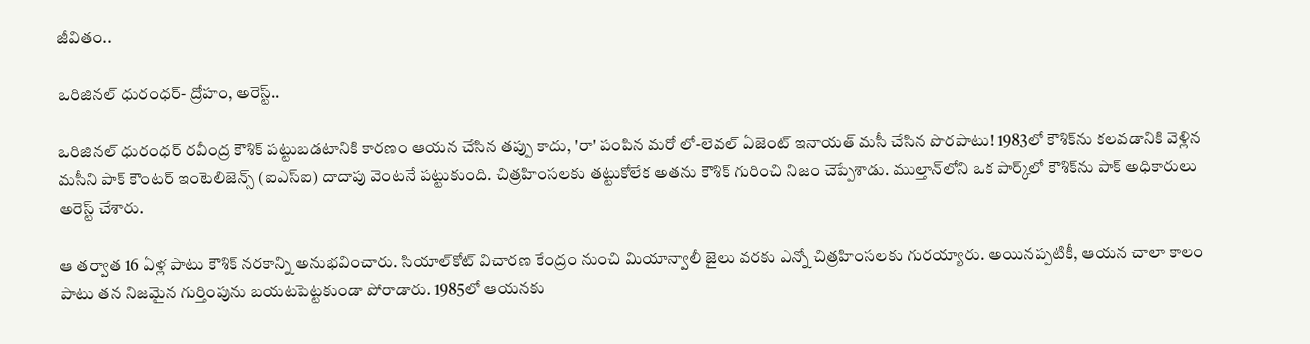జీవితం..

ఒరిజినల్ ధురంధర్- ద్రోహం, అరెస్ట్..

ఒరిజినల్ ధురంధర్ రవీంద్ర కౌశిక్ పట్టుబడటానికి కారణం ఆయన చేసిన తప్పు కాదు, 'రా' పంపిన మరో లో-లెవల్ ఏజెంట్ ఇనాయత్ మసీ చేసిన పొరపాటు! 1983లో కౌశిక్‌ను కలవడానికి వెళ్లిన మసీని పాక్ కౌంటర్ ఇంటెలిజెన్స్ (ఐఎస్ఐ) దాదాపు వెంటనే పట్టుకుంది. చిత్రహింసలకు తట్టుకోలేక అతను కౌశిక్ గురించి నిజం చెప్పేశాడు. ముల్తాన్‌లోని ఒక పార్క్‌లో కౌశిక్‌ను పాక్ అధికారులు అరెస్ట్ చేశారు.

ఆ తర్వాత 16 ఏళ్ల పాటు కౌశిక్ నరకాన్ని అనుభవించారు. సియాల్‌కోట్ విచారణ కేంద్రం నుంచి మియాన్వాలీ జైలు వరకు ఎన్నో చిత్రహింసలకు గురయ్యారు. అయినప్పటికీ, ఆయన చాలా కాలం పాటు తన నిజమైన గుర్తింపును బయటపెట్టకుండా పోరాడారు. 1985లో ఆయనకు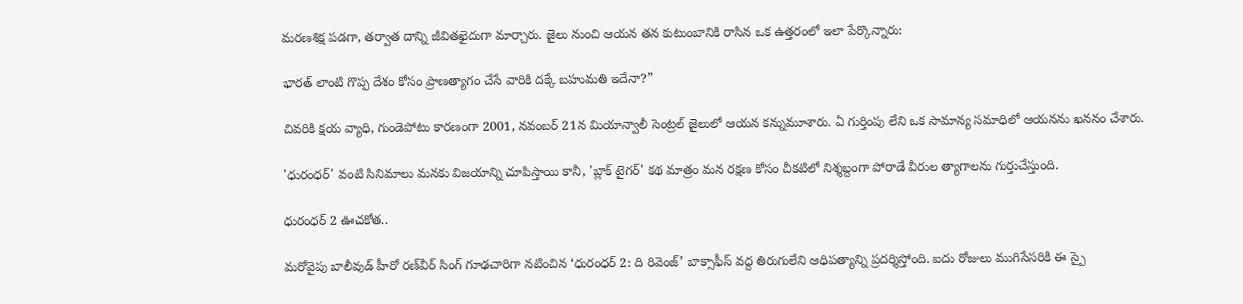మరణశిక్ష పడగా, తర్వాత దాన్ని జీవితఖైదుగా మార్చారు. జైలు నుంచి ఆయన తన కుటుంబానికి రాసిన ఒక ఉత్తరంలో ఇలా పేర్కొన్నారు:

భారత్ లాంటి గొప్ప దేశం కోసం ప్రాణత్యాగం చేసే వారికి దక్కే బహుమతి ఇదేనా?”

చివరికి క్షయ వ్యాధి, గుండెపోటు కారణంగా 2001, నవంబర్ 21న మియాన్వాలీ సెంట్రల్ జైలులో ఆయన కన్నుమూశారు. ఏ గుర్తింపు లేని ఒక సామాన్య సమాధిలో ఆయనను ఖననం చేశారు.

'ధురంధర్' వంటి సినిమాలు మనకు విజయాన్ని చూపిస్తాయి కానీ, 'బ్లాక్ టైగర్' కథ మాత్రం మన రక్షణ కోసం చీకటిలో నిశ్శబ్దంగా పోరాడే వీరుల త్యాగాలను గుర్తుచేస్తుంది.

ధురంధర్ 2 ఊచకోత..

మరోవైపు బాలీవుడ్ హీరో రణ్‌వీర్ సింగ్ గూఢచారిగా నటించిన ‘ధురంధర్ 2: ది రివెంజ్’ బాక్సాఫీస్ వద్ద తిరుగులేని ఆధిపత్యాన్ని ప్రదర్శిస్తోంది. ఐదు రోజులు ముగిసేసరికి ఈ స్పై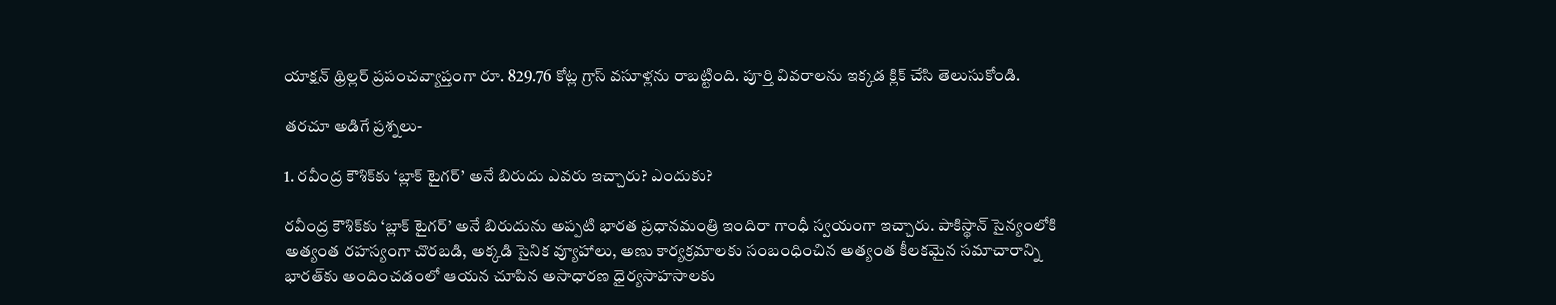యాక్షన్ థ్రిల్లర్ ప్రపంచవ్యాప్తంగా రూ. 829.76 కోట్ల గ్రాస్ వసూళ్లను రాబట్టింది. పూర్తి వివరాలను ఇక్కడ క్లిక్ చేసి తెలుసుకోండి.

తరచూ అడిగే ప్రశ్నలు-

1. రవీంద్ర కౌశిక్‌కు ‘బ్లాక్ టైగర్’ అనే బిరుదు ఎవరు ఇచ్చారు? ఎందుకు?

రవీంద్ర కౌశిక్‌కు ‘బ్లాక్ టైగర్’ అనే బిరుదును అప్పటి భారత ప్రధానమంత్రి ఇందిరా గాంధీ స్వయంగా ఇచ్చారు. పాకిస్థాన్ సైన్యంలోకి అత్యంత రహస్యంగా చొరబడి, అక్కడి సైనిక వ్యూహాలు, అణు కార్యక్రమాలకు సంబంధించిన అత్యంత కీలకమైన సమాచారాన్ని భారత్‌కు అందించడంలో ఆయన చూపిన అసాధారణ ధైర్యసాహసాలకు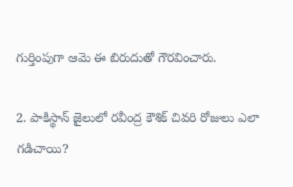గుర్తింపుగా ఆమె ఈ బిరుదుతో గౌరవించారు.

2. పాకిస్థాన్ జైలులో రవీంద్ర కౌశిక్ చివరి రోజులు ఎలా గడిచాయి?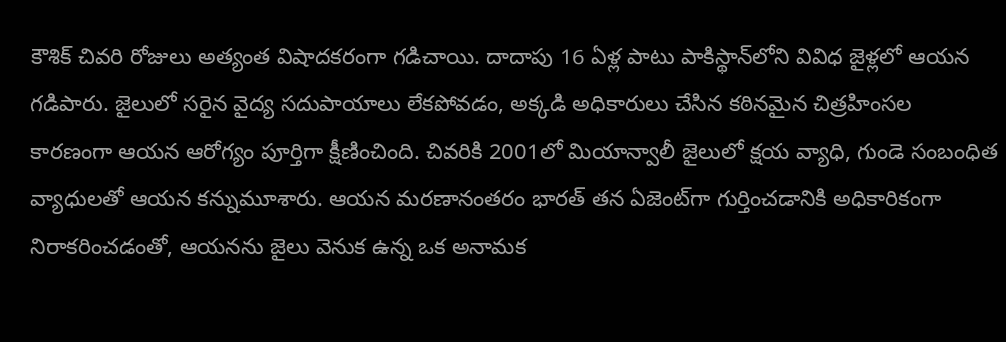కౌశిక్ చివరి రోజులు అత్యంత విషాదకరంగా గడిచాయి. దాదాపు 16 ఏళ్ల పాటు పాకిస్థాన్‌లోని వివిధ జైళ్లలో ఆయన గడిపారు. జైలులో సరైన వైద్య సదుపాయాలు లేకపోవడం, అక్కడి అధికారులు చేసిన కఠినమైన చిత్రహింసల కారణంగా ఆయన ఆరోగ్యం పూర్తిగా క్షీణించింది. చివరికి 2001లో మియాన్వాలీ జైలులో క్షయ వ్యాధి, గుండె సంబంధిత వ్యాధులతో ఆయన కన్నుమూశారు. ఆయన మరణానంతరం భారత్ తన ఏజెంట్‌గా గుర్తించడానికి అధికారికంగా నిరాకరించడంతో, ఆయనను జైలు వెనుక ఉన్న ఒక అనామక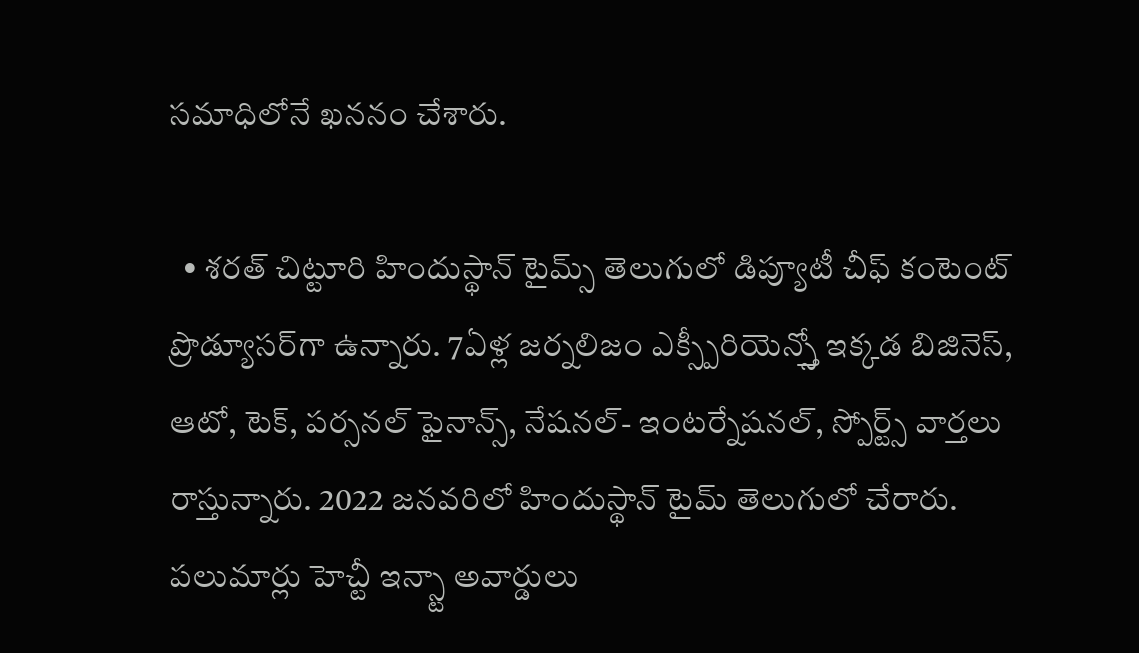సమాధిలోనే ఖననం చేశారు.

  • శరత్ చిట్టూరి హిందుస్థాన్ టైమ్స్ తెలుగులో డిప్యూటీ చీఫ్ కంటెంట్ ప్రొడ్యూసర్‌గా ఉన్నారు. 7ఏళ్ల జర్నలిజం ఎక్స్పీరియెన్స్తో ఇక్కడ బిజినెస్, ఆటో, టెక్, పర్సనల్ ఫైనాన్స్, నేషనల్- ఇంటర్నేషనల్, స్పోర్ట్స్ వార్తలు రాస్తున్నారు. 2022 జనవరిలో హిందుస్థాన్ టైమ్ తెలుగులో చేరారు. పలుమార్లు హెచ్టీ ఇన్స్టా అవార్డులు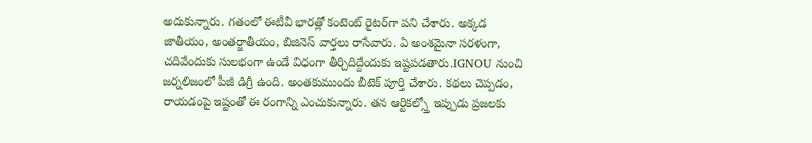అదుకున్నారు. గతంలో ఈటీవీ భారత్లో కంటెంట్ రైటర్‌గా పని చేశారు. అక్కడ జాతీయం, అంతర్జాతీయం, బిజినెస్ వార్తలు రాసేవారు. ఏ అంశమైనా సరళంగా, చదివేందుకు సులభంగా ఉండే విధంగా తీర్చిదిద్దేందుకు ఇష్టపడతారు.IGNOU నుంచి జర్నలిజంలో పీజీ డిగ్రీ ఉంది. అంతకుముందు బీటెక్ పూర్తి చేశారు. కథలు చెప్పడం, రాయడంపై ఇష్టంతో ఈ రంగాన్ని ఎంచుకున్నారు. తన ఆర్టికల్స్తో ఇప్పుడు ప్రజలకు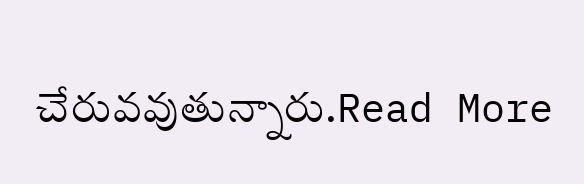చేరువవుతున్నారు.Read More